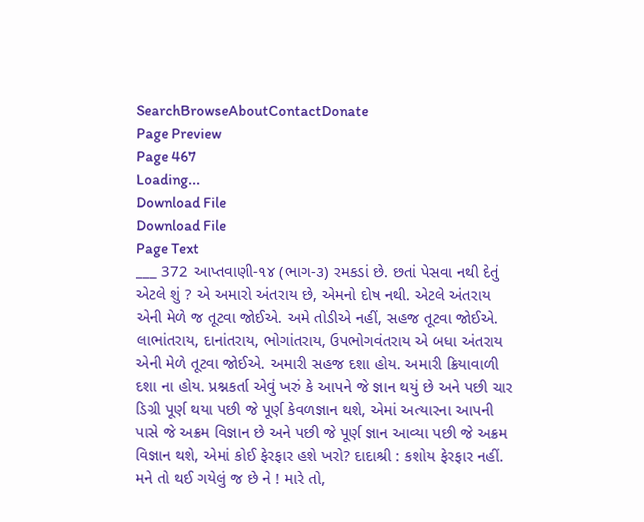SearchBrowseAboutContactDonate
Page Preview
Page 467
Loading...
Download File
Download File
Page Text
___ 372 આપ્તવાણી-૧૪ (ભાગ-૩) રમકડાં છે. છતાં પેસવા નથી દેતું એટલે શું ? એ અમારો અંતરાય છે, એમનો દોષ નથી. એટલે અંતરાય એની મેળે જ તૂટવા જોઈએ. અમે તોડીએ નહીં, સહજ તૂટવા જોઈએ. લાભાંતરાય, દાનાંતરાય, ભોગાંતરાય, ઉપભોગવંતરાય એ બધા અંતરાય એની મેળે તૂટવા જોઈએ. અમારી સહજ દશા હોય. અમારી ક્રિયાવાળી દશા ના હોય. પ્રશ્નકર્તા એવું ખરું કે આપને જે જ્ઞાન થયું છે અને પછી ચાર ડિગ્રી પૂર્ણ થયા પછી જે પૂર્ણ કેવળજ્ઞાન થશે, એમાં અત્યારના આપની પાસે જે અક્રમ વિજ્ઞાન છે અને પછી જે પૂર્ણ જ્ઞાન આવ્યા પછી જે અક્રમ વિજ્ઞાન થશે, એમાં કોઈ ફેરફાર હશે ખરો? દાદાશ્રી : કશોય ફેરફાર નહીં. મને તો થઈ ગયેલું જ છે ને ! મારે તો,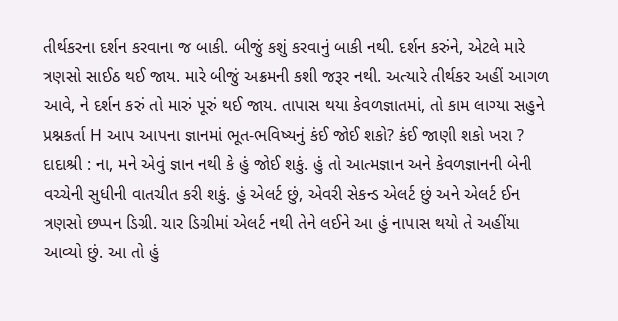તીર્થકરના દર્શન કરવાના જ બાકી. બીજું કશું કરવાનું બાકી નથી. દર્શન કરુંને, એટલે મારે ત્રણસો સાઈઠ થઈ જાય. મારે બીજું અક્રમની કશી જરૂર નથી. અત્યારે તીર્થકર અહીં આગળ આવે, ને દર્શન કરું તો મારું પૂરું થઈ જાય. તાપાસ થયા કેવળજ્ઞાતમાં, તો કામ લાગ્યા સહુને પ્રશ્નકર્તા H આપ આપના જ્ઞાનમાં ભૂત-ભવિષ્યનું કંઈ જોઈ શકો? કંઈ જાણી શકો ખરા ? દાદાશ્રી : ના, મને એવું જ્ઞાન નથી કે હું જોઈ શકું. હું તો આત્મજ્ઞાન અને કેવળજ્ઞાનની બેની વચ્ચેની સુધીની વાતચીત કરી શકું. હું એલર્ટ છું, એવરી સેકન્ડ એલર્ટ છું અને એલર્ટ ઈન ત્રણસો છપ્પન ડિગ્રી. ચાર ડિગ્રીમાં એલર્ટ નથી તેને લઈને આ હું નાપાસ થયો તે અહીંયા આવ્યો છું. આ તો હું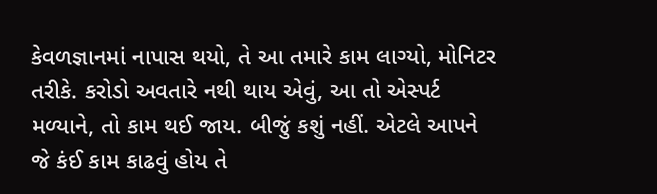કેવળજ્ઞાનમાં નાપાસ થયો, તે આ તમારે કામ લાગ્યો, મોનિટર તરીકે. કરોડો અવતારે નથી થાય એવું, આ તો એસ્પર્ટ મળ્યાને, તો કામ થઈ જાય. બીજું કશું નહીં. એટલે આપને જે કંઈ કામ કાઢવું હોય તે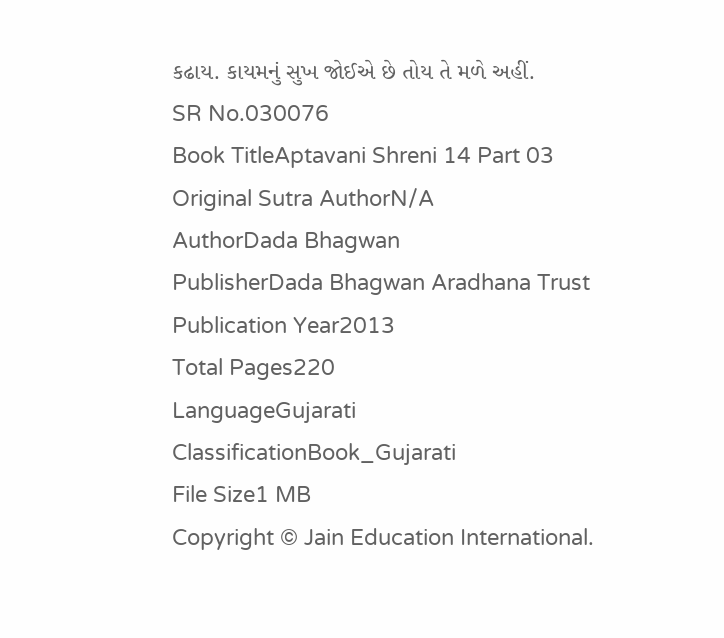કઢાય. કાયમનું સુખ જોઈએ છે તોય તે મળે અહીં.
SR No.030076
Book TitleAptavani Shreni 14 Part 03
Original Sutra AuthorN/A
AuthorDada Bhagwan
PublisherDada Bhagwan Aradhana Trust
Publication Year2013
Total Pages220
LanguageGujarati
ClassificationBook_Gujarati
File Size1 MB
Copyright © Jain Education International.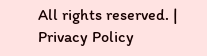All rights reserved. | Privacy Policy